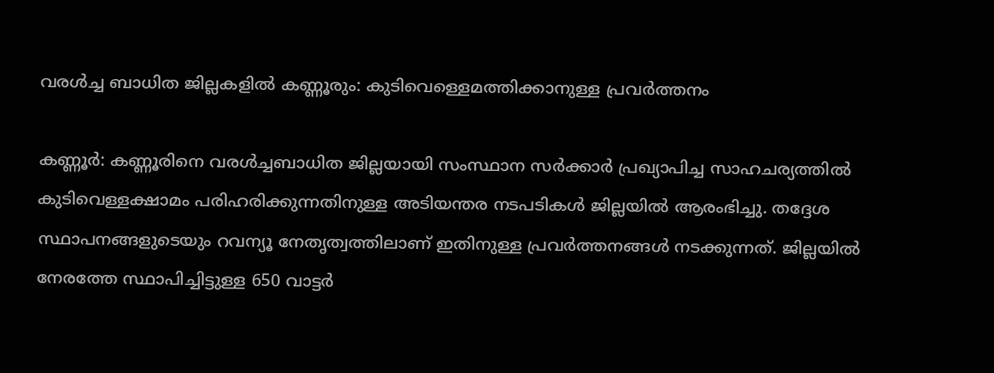വരൾച്ച ബാധിത ജില്ലകളിൽ കണ്ണൂരും: കുടിവെള്ളെമത്തിക്കാനുള്ള പ്രവർത്തനം

കണ്ണൂർ: കണ്ണൂരിനെ വരള്‍ച്ചബാധിത ജില്ലയായി സംസ്ഥാന സര്‍ക്കാര്‍ പ്രഖ്യാപിച്ച സാഹചര്യത്തില്‍ കുടിവെള്ളക്ഷാമം പരിഹരിക്കുന്നതിനുള്ള അടിയന്തര നടപടികള്‍ ജില്ലയില്‍ ആരംഭിച്ചു. തദ്ദേശ സ്ഥാപനങ്ങളുടെയും റവന്യൂ നേതൃത്വത്തിലാണ് ഇതിനുള്ള പ്രവര്‍ത്തനങ്ങള്‍ നടക്കുന്നത്. ജില്ലയില്‍ നേരത്തേ സ്ഥാപിച്ചിട്ടുള്ള 650 വാട്ടര്‍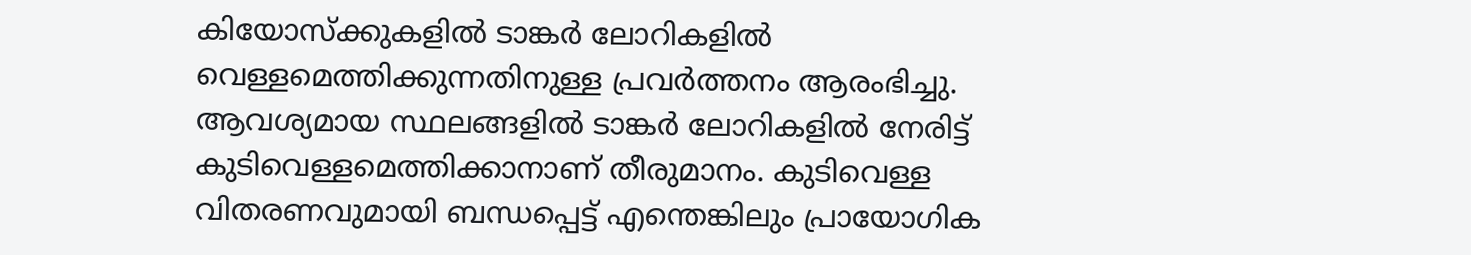കിയോസ്‌ക്കുകളില്‍ ടാങ്കര്‍ ലോറികളില്‍ വെള്ളമെത്തിക്കുന്നതിനുള്ള പ്രവര്‍ത്തനം ആരംഭിച്ചു. ആവശ്യമായ സ്ഥലങ്ങളില്‍ ടാങ്കര്‍ ലോറികളില്‍ നേരിട്ട് കുടിവെള്ളമെത്തിക്കാനാണ് തീരുമാനം. കുടിവെള്ള വിതരണവുമായി ബന്ധപ്പെട്ട് എന്തെങ്കിലും പ്രായോഗിക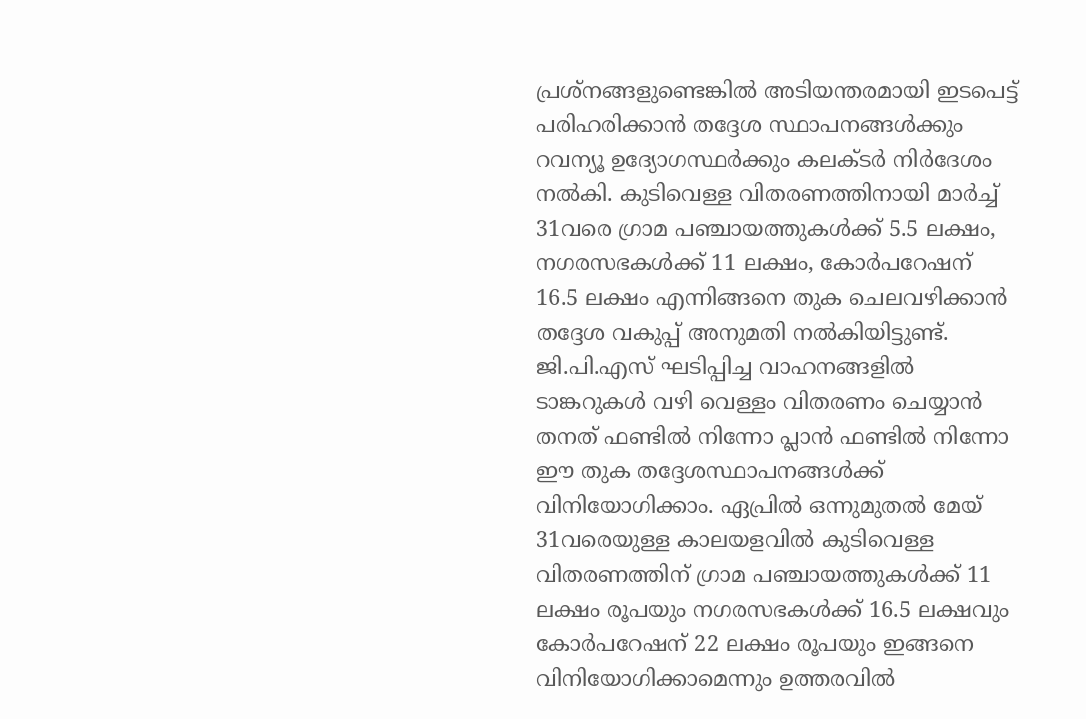പ്രശ്‌നങ്ങളുണ്ടെങ്കില്‍ അടിയന്തരമായി ഇടപെട്ട് പരിഹരിക്കാന്‍ തദ്ദേശ സ്ഥാപനങ്ങള്‍ക്കും റവന്യൂ ഉദ്യോഗസ്ഥര്‍ക്കും കലക്ടര്‍ നിര്‍ദേശം നല്‍കി. കുടിവെള്ള വിതരണത്തിനായി മാര്‍ച്ച് 31വരെ ഗ്രാമ പഞ്ചായത്തുകള്‍ക്ക് 5.5 ലക്ഷം, നഗരസഭകള്‍ക്ക് 11 ലക്ഷം, കോര്‍പറേഷന് 16.5 ലക്ഷം എന്നിങ്ങനെ തുക ചെലവഴിക്കാന്‍ തദ്ദേശ വകുപ്പ് അനുമതി നല്‍കിയിട്ടുണ്ട്. ജി.പി.എസ് ഘടിപ്പിച്ച വാഹനങ്ങളില്‍ ടാങ്കറുകൾ വഴി വെള്ളം വിതരണം ചെയ്യാന്‍ തനത് ഫണ്ടില്‍ നിന്നോ പ്ലാന്‍ ഫണ്ടില്‍ നിന്നോ ഈ തുക തദ്ദേശസ്ഥാപനങ്ങള്‍ക്ക് വിനിയോഗിക്കാം. ഏപ്രില്‍ ഒന്നുമുതല്‍ മേയ് 31വരെയുള്ള കാലയളവില്‍ കുടിവെള്ള വിതരണത്തിന് ഗ്രാമ പഞ്ചായത്തുകള്‍ക്ക് 11 ലക്ഷം രൂപയും നഗരസഭകള്‍ക്ക് 16.5 ലക്ഷവും കോര്‍പറേഷന് 22 ലക്ഷം രൂപയും ഇങ്ങനെ വിനിയോഗിക്കാമെന്നും ഉത്തരവില്‍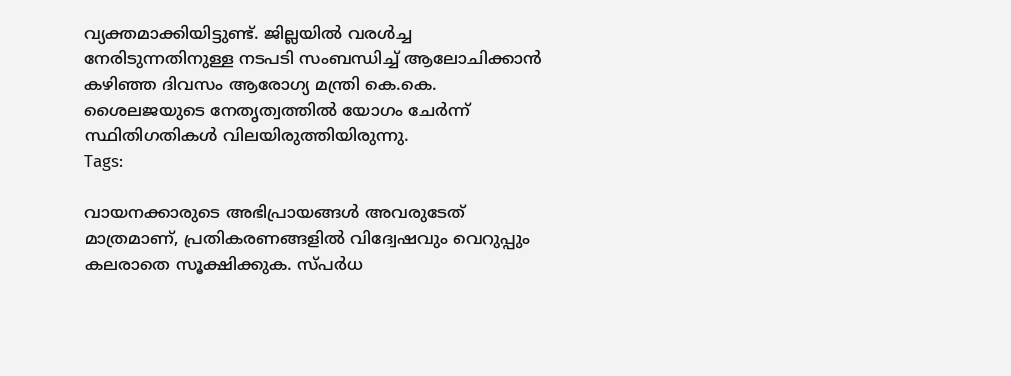വ്യക്തമാക്കിയിട്ടുണ്ട്. ജില്ലയില്‍ വരള്‍ച്ച നേരിടുന്നതിനുള്ള നടപടി സംബന്ധിച്ച് ആലോചിക്കാന്‍ കഴിഞ്ഞ ദിവസം ആരോഗ്യ മന്ത്രി കെ.കെ. ശൈലജയുടെ നേതൃത്വത്തില്‍ യോഗം ചേര്‍ന്ന് സ്ഥിതിഗതികള്‍ വിലയിരുത്തിയിരുന്നു.
Tags:

വായനക്കാരുടെ അഭിപ്രായങ്ങള്‍ അവരുടേത് മാത്രമാണ്, പ്രതികരണങ്ങളിൽ വിദ്വേഷവും വെറുപ്പും കലരാതെ സൂക്ഷിക്കുക. സ്പർധ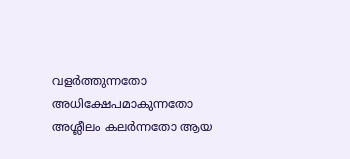വളർത്തുന്നതോ അധിക്ഷേപമാകുന്നതോ അശ്ലീലം കലർന്നതോ ആയ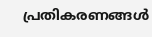പ്രതികരണങ്ങൾ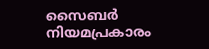സൈബർ നിയമപ്രകാരം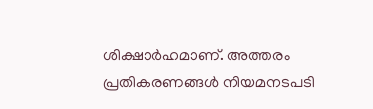ശിക്ഷാർഹമാണ്. അത്തരം പ്രതികരണങ്ങൾ നിയമനടപടി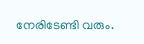നേരിടേണ്ടി വരും.